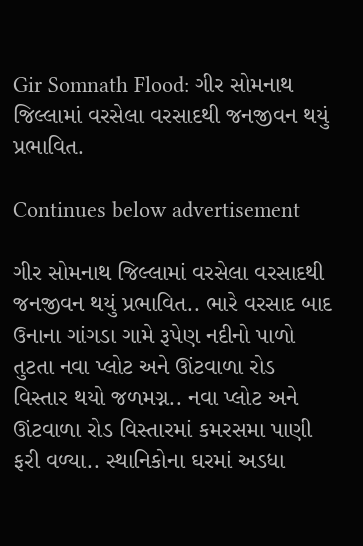Gir Somnath Flood: ગીર સોમનાથ જિલ્લામાં વરસેલા વરસાદથી જનજીવન થયું પ્રભાવિત.

Continues below advertisement

ગીર સોમનાથ જિલ્લામાં વરસેલા વરસાદથી જનજીવન થયું પ્રભાવિત.. ભારે વરસાદ બાદ ઉનાના ગાંગડા ગામે રૂપેણ નદીનો પાળો તુટતા નવા પ્લોટ અને ઊંટવાળા રોડ વિસ્તાર થયો જળમગ્ન.. નવા પ્લોટ અને ઊંટવાળા રોડ વિસ્તારમાં કમરસમા પાણી ફરી વળ્યા.. સ્થાનિકોના ઘરમાં અડધા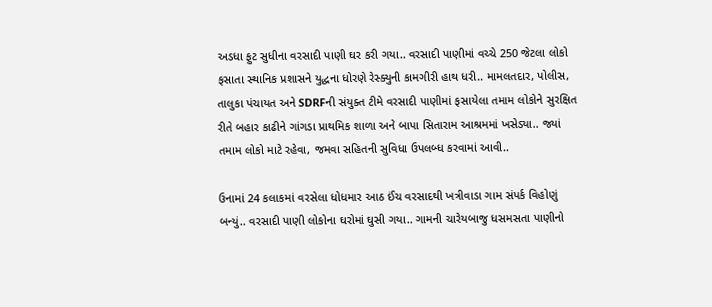અડધા ફુટ સુધીના વરસાદી પાણી ઘર કરી ગયા.. વરસાદી પાણીમાં વચ્ચે 250 જેટલા લોકો ફસાતા સ્થાનિક પ્રશાસને યુદ્ધના ધોરણે રેસ્ક્યુની કામગીરી હાથ ધરી.. મામલતદાર, પોલીસ, તાલુકા પંચાયત અને SDRFની સંયુક્ત ટીમે વરસાદી પાણીમાં ફસાયેલા તમામ લોકોને સુરક્ષિત રીતે બહાર કાઢીને ગાંગડા પ્રાથમિક શાળા અને બાપા સિતારામ આશ્રમમાં ખસેડ્યા.. જ્યાં તમામ લોકો માટે રહેવા, જમવા સહિતની સુવિધા ઉપલબ્ધ કરવામાં આવી..

ઉનામાં 24 કલાકમાં વરસેલા ધોધમાર આઠ ઈંચ વરસાદથી ખત્રીવાડા ગામ સંપર્ક વિહોણું બન્યું.. વરસાદી પાણી લોકોના ઘરોમાં ઘુસી ગયા.. ગામની ચારેયબાજુ ધસમસતા પાણીનો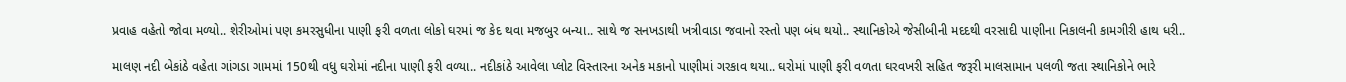પ્રવાહ વહેતો જોવા મળ્યો.. શેરીઓમાં પણ કમરસુધીના પાણી ફરી વળતા લોકો ઘરમાં જ કેદ થવા મજબુર બન્યા.. સાથે જ સનખડાથી ખત્રીવાડા જવાનો રસ્તો પણ બંધ થયો.. સ્થાનિકોએ જેસીબીની મદદથી વરસાદી પાણીના નિકાલની કામગીરી હાથ ધરી..

માલણ નદી બેકાંઠે વહેતા ગાંગડા ગામમાં 150થી વધુ ઘરોમાં નદીના પાણી ફરી વળ્યા.. નદીકાંઠે આવેલા પ્લોટ વિસ્તારના અનેક મકાનો પાણીમાં ગરકાવ થયા.. ઘરોમાં પાણી ફરી વળતા ઘરવખરી સહિત જરૂરી માલસામાન પલળી જતા સ્થાનિકોને ભારે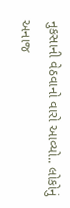નુકસાની વેઠવાનો વારો આવ્યો.. લોકોનું અનાજ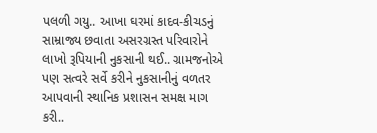પલળી ગયુ.. આખા ઘરમાં કાદવ-કીચડનું સામ્રાજ્ય છવાતા અસરગ્રસ્ત પરિવારોને લાખો રૂપિયાની નુકસાની થઈ.. ગ્રામજનોએ પણ સત્વરે સર્વે કરીને નુકસાનીનું વળતર આપવાની સ્થાનિક પ્રશાસન સમક્ષ માગ કરી..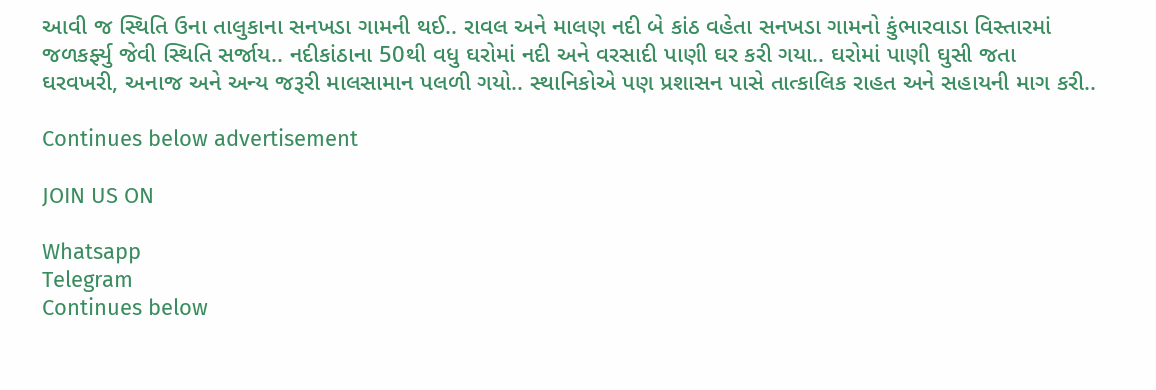આવી જ સ્થિતિ ઉના તાલુકાના સનખડા ગામની થઈ.. રાવલ અને માલણ નદી બે કાંઠ વહેતા સનખડા ગામનો કુંભારવાડા વિસ્તારમાં જળકર્ફ્યુ જેવી સ્થિતિ સર્જાય.. નદીકાંઠાના 50થી વધુ ઘરોમાં નદી અને વરસાદી પાણી ઘર કરી ગયા.. ઘરોમાં પાણી ઘુસી જતા ઘરવખરી, અનાજ અને અન્ય જરૂરી માલસામાન પલળી ગયો.. સ્થાનિકોએ પણ પ્રશાસન પાસે તાત્કાલિક રાહત અને સહાયની માગ કરી..

Continues below advertisement

JOIN US ON

Whatsapp
Telegram
Continues below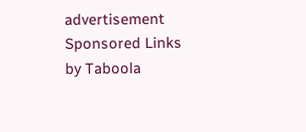advertisement
Sponsored Links by Taboola